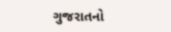ગુજરાતનો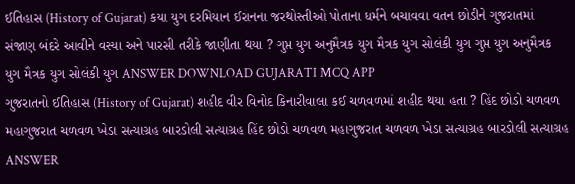ઈતિહાસ (History of Gujarat) કયા યુગ દરમિયાન ઈરાનના જરથોસ્તીઓ પોતાના ધર્મને બચાવવા વતન છોડીને ગુજરાતમાં સંજાણ બંદરે આવીને વસ્યા અને પારસી તરીકે જાણીતા થયા ? ગુપ્ત યુગ અનુમૈત્રક યુગ મૈત્રક યુગ સોલંકી યુગ ગુપ્ત યુગ અનુમૈત્રક યુગ મૈત્રક યુગ સોલંકી યુગ ANSWER DOWNLOAD GUJARATI MCQ APP
ગુજરાતનો ઈતિહાસ (History of Gujarat) શહીદ વીર વિનોદ કિનારીવાલા કઈ ચળવળમાં શહીદ થયા હતા ? હિંદ છોડો ચળવળ મહાગુજરાત ચળવળ ખેડા સત્યાગ્રહ બારડોલી સત્યાગ્રહ હિંદ છોડો ચળવળ મહાગુજરાત ચળવળ ખેડા સત્યાગ્રહ બારડોલી સત્યાગ્રહ ANSWER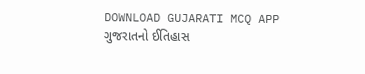DOWNLOAD GUJARATI MCQ APP
ગુજરાતનો ઈતિહાસ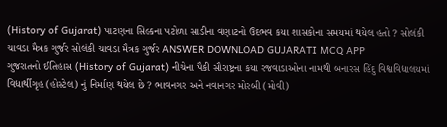(History of Gujarat) પાટણના સિલ્કના પટોળા સાડીના વણાટનો ઉદભવ કયા શાસકોના સમયમાં થયેલ હતો ? સોલંકી ચાવડા મૈત્રક ગુર્જર સોલંકી ચાવડા મૈત્રક ગુર્જર ANSWER DOWNLOAD GUJARATI MCQ APP
ગુજરાતનો ઈતિહાસ (History of Gujarat) નીચેના પૈકી સૌરાષ્ટ્રના કયા રજવાડાઓના નામથી બનારસ હિંદુ વિશ્વવિદ્યાલયમાં વિદ્યાર્થીગૃહ (હોસ્ટેલ) નું નિર્માણ થયેલ છે ? ભાવનગર અને નવાનગર મોરબી (મોવી)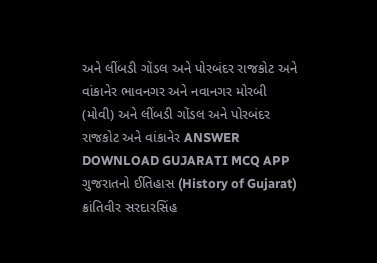અને લીંબડી ગોંડલ અને પોરબંદર રાજકોટ અને વાંકાનેર ભાવનગર અને નવાનગર મોરબી (મોવી) અને લીંબડી ગોંડલ અને પોરબંદર રાજકોટ અને વાંકાનેર ANSWER DOWNLOAD GUJARATI MCQ APP
ગુજરાતનો ઈતિહાસ (History of Gujarat) ક્રાંતિવીર સરદારસિંહ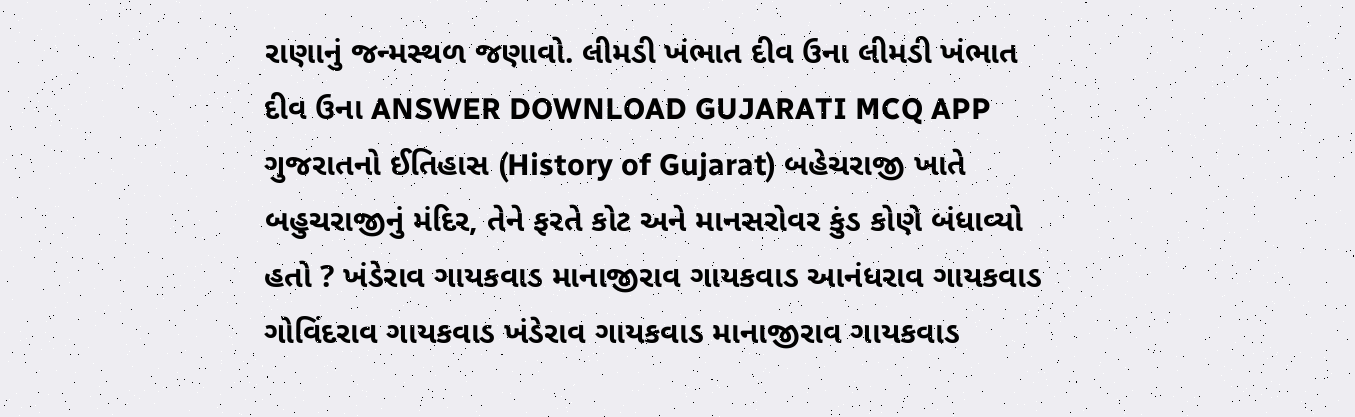રાણાનું જન્મસ્થળ જણાવો. લીમડી ખંભાત દીવ ઉના લીમડી ખંભાત દીવ ઉના ANSWER DOWNLOAD GUJARATI MCQ APP
ગુજરાતનો ઈતિહાસ (History of Gujarat) બહેચરાજી ખાતે બહુચરાજીનું મંદિર, તેને ફરતે કોટ અને માનસરોવર કુંડ કોણે બંધાવ્યો હતો ? ખંડેરાવ ગાયકવાડ માનાજીરાવ ગાયકવાડ આનંધરાવ ગાયકવાડ ગોવિંદરાવ ગાયકવાડ ખંડેરાવ ગાયકવાડ માનાજીરાવ ગાયકવાડ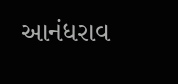આનંધરાવ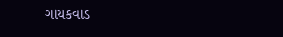ગાયકવાડ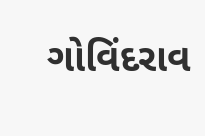ગોવિંદરાવ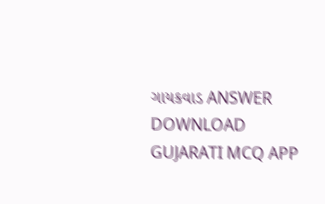ગાયકવાડ ANSWER DOWNLOAD GUJARATI MCQ APP